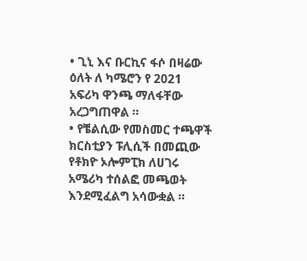• ጊኒ እና ቡርኪና ፋሶ በዛሬው ዕለት ለ ካሜሮን የ 2021 አፍሪካ ዋንጫ ማለፋቸው አረጋግጠዋል ።
• የቼልሲው የመስመር ተጫዋች ክርስቲያን ፑሊሲች በመጪው የቶክዮ ኦሎምፒክ ለሀገሩ አሜሪካ ተሰልፎ መጫወት እንደሚፈልግ አሳውቋል ።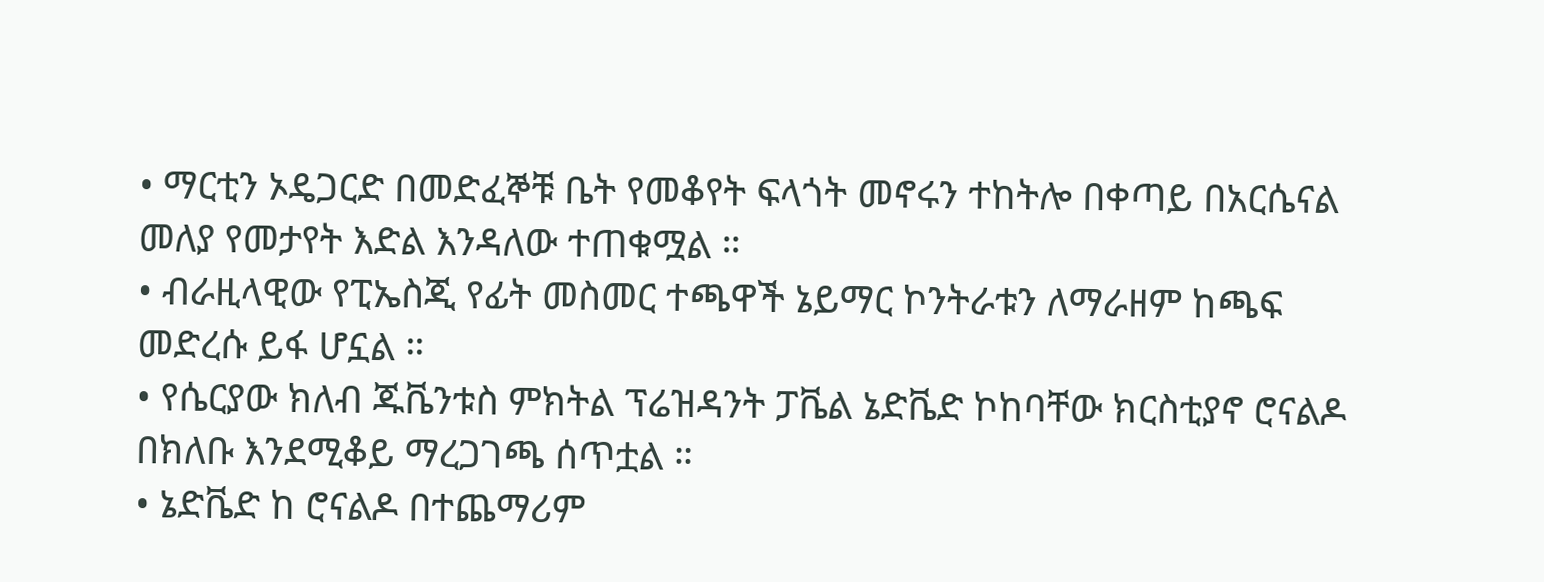• ማርቲን ኦዴጋርድ በመድፈኞቹ ቤት የመቆየት ፍላጎት መኖሩን ተከትሎ በቀጣይ በአርሴናል መለያ የመታየት እድል እንዳለው ተጠቁሟል ።
• ብራዚላዊው የፒኤስጂ የፊት መስመር ተጫዋች ኔይማር ኮንትራቱን ለማራዘም ከጫፍ መድረሱ ይፋ ሆኗል ።
• የሴርያው ክለብ ጁቬንቱስ ምክትል ፕሬዝዳንት ፓቬል ኔድቬድ ኮከባቸው ክርስቲያኖ ሮናልዶ በክለቡ እንደሚቆይ ማረጋገጫ ሰጥቷል ።
• ኔድቬድ ከ ሮናልዶ በተጨማሪም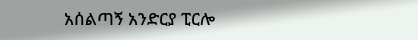አሰልጣኝ አንድርያ ፒርሎ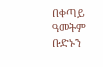በቀጣይ ዓመትም ቡድኑን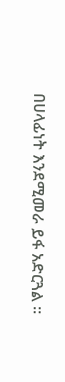በሀላፊነት እንደሚመራ ይፋ አድርጓል ።